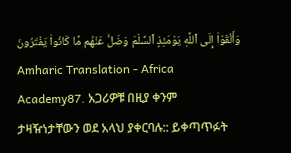وَأَلْقَوْا۟ إِلَى ٱللَّهِ يَوْمَئِذٍ ٱلسَّلَمَ وَضَلَّ عَنْهُم مَّا كَانُوا۟ يَفْتَرُونَ
Amharic Translation - Africa Academy87. አጋሪዎቹ በዚያ ቀንም ታዛዥነታቸውን ወደ አላህ ያቀርባሉ:: ይቀጣጥፉት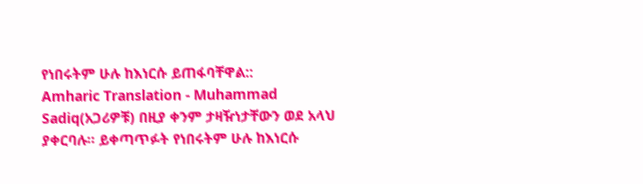የነበሩትም ሁሉ ከእነርሱ ይጠፋባቸዋል::
Amharic Translation - Muhammad Sadiq(አጋሪዎቹ) በዚያ ቀንም ታዛዥነታቸውን ወደ አላህ ያቀርባሉ፡፡ ይቀጣጥፉት የነበሩትም ሁሉ ከእነርሱ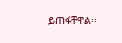ይጠፋቸዋል፡፡